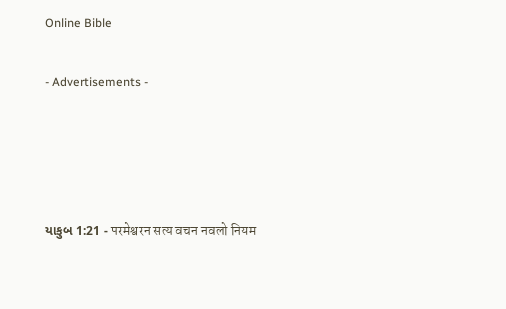Online Bible

- Advertisements -




યાકુબ 1:21 - परमेश्वरन सत्य वचन नवलो नियम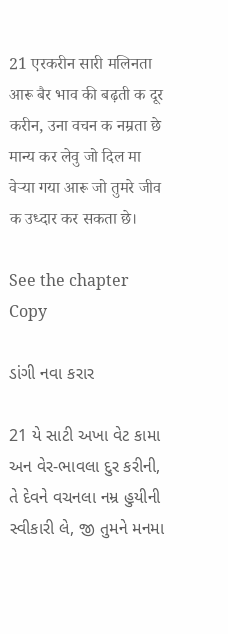21 एरकरीन सारी मलिनता आरू बैर भाव की बढ़ती क दूर करीन, उना वचन क नम्रता छे मान्य कर लेवु जो दिल मा वेर्‍या गया आरू जो तुमरे जीव क उध्दार कर सकता छे।

See the chapter Copy

ડાંગી નવા કરાર

21 યે સાટી અખા વેટ કામા અન વેર-ભાવલા દુર કરીની, તે દેવને વચનલા નમ્ર હુયીની સ્વીકારી લે, જી તુમને મનમા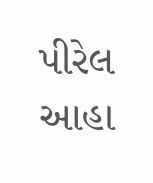પીરેલ આહા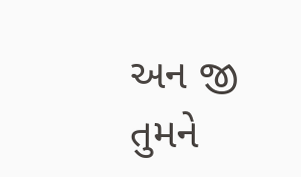અન જી તુમને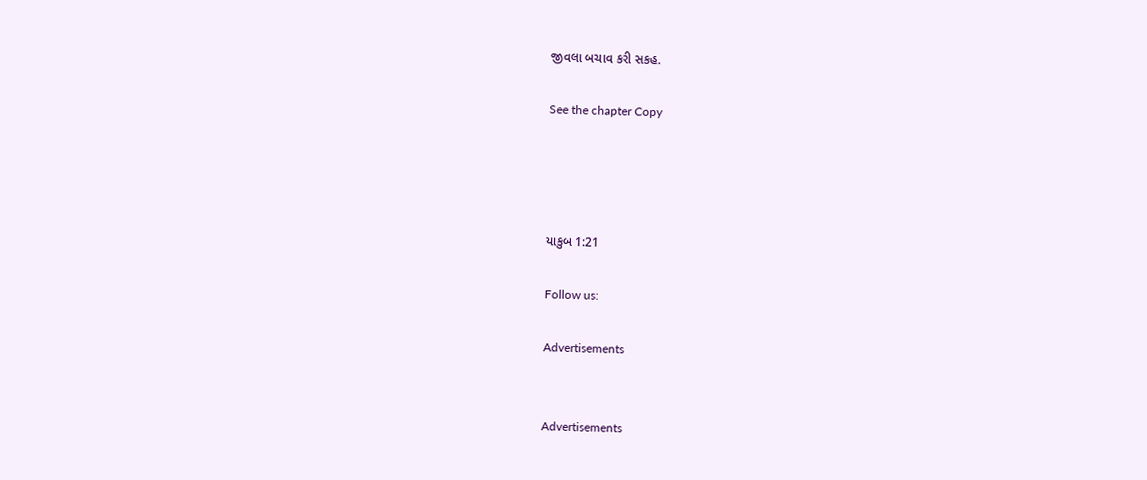જીવલા બચાવ કરી સકહ.

See the chapter Copy




યાકુબ 1:21

Follow us:

Advertisements


Advertisements